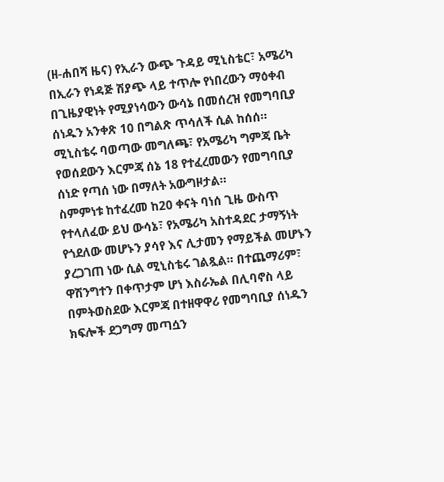(ዘ-ሐበሻ ዜና) የኢራን ውጭ ጉዳይ ሚኒስቴር፣ አሜሪካ በኢራን የነዳጅ ሽያጭ ላይ ተጥሎ የነበረውን ማዕቀብ በጊዜያዊነት የሚያነሳውን ውሳኔ በመሰረዝ የመግባቢያ ሰነዱን አንቀጽ 10 በግልጽ ጥሳለች ሲል ከሰሰ። ሚኒስቴሩ ባወጣው መግለጫ፣ የአሜሪካ ግምጃ ቤት የወሰደውን እርምጃ ሰኔ 18 የተፈረመውን የመግባቢያ ሰነድ የጣሰ ነው በማለት አውግዞታል።
ስምምነቱ ከተፈረመ ከ20 ቀናት ባነሰ ጊዜ ውስጥ የተላለፈው ይህ ውሳኔ፣ የአሜሪካ አስተዳደር ታማኝነት የጎደለው መሆኑን ያሳየ እና ሊታመን የማይችል መሆኑን ያረጋገጠ ነው ሲል ሚኒስቴሩ ገልጿል። በተጨማሪም፣ ዋሽንግተን በቀጥታም ሆነ እስራኤል በሊባኖስ ላይ በምትወስደው እርምጃ በተዘዋዋሪ የመግባቢያ ሰነዱን ክፍሎች ደጋግማ መጣሷን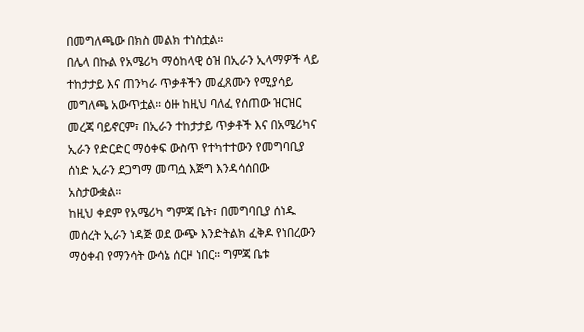በመግለጫው በክስ መልክ ተነስቷል።
በሌላ በኩል የአሜሪካ ማዕከላዊ ዕዝ በኢራን ኢላማዎች ላይ ተከታታይ እና ጠንካራ ጥቃቶችን መፈጸሙን የሚያሳይ መግለጫ አውጥቷል። ዕዙ ከዚህ ባለፈ የሰጠው ዝርዝር መረጃ ባይኖርም፣ በኢራን ተከታታይ ጥቃቶች እና በአሜሪካና ኢራን የድርድር ማዕቀፍ ውስጥ የተካተተውን የመግባቢያ ሰነድ ኢራን ደጋግማ መጣሷ እጅግ እንዳሳሰበው አስታውቋል።
ከዚህ ቀደም የአሜሪካ ግምጃ ቤት፣ በመግባቢያ ሰነዱ መሰረት ኢራን ነዳጅ ወደ ውጭ እንድትልክ ፈቅዶ የነበረውን ማዕቀብ የማንሳት ውሳኔ ሰርዞ ነበር። ግምጃ ቤቱ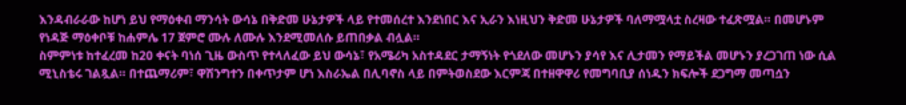እንዳብራራው ከሆነ ይህ የማዕቀብ ማንሳት ውሳኔ በቅድመ ሁኔታዎች ላይ የተመሰረተ እንደነበር እና ኢራን እነዚህን ቅድመ ሁኔታዎች ባለማሟላቷ ስረዛው ተፈጽሟል። በመሆኑም የነዳጅ ማዕቀቦቹ ከሐምሌ 17 ጀምሮ ሙሉ ለሙሉ እንደሚመለሱ ይጠበቃል ብሏል።
ስምምነቱ ከተፈረመ ከ20 ቀናት ባነሰ ጊዜ ውስጥ የተላለፈው ይህ ውሳኔ፣ የአሜሪካ አስተዳደር ታማኝነት የጎደለው መሆኑን ያሳየ እና ሊታመን የማይችል መሆኑን ያረጋገጠ ነው ሲል ሚኒስቴሩ ገልጿል። በተጨማሪም፣ ዋሽንግተን በቀጥታም ሆነ እስራኤል በሊባኖስ ላይ በምትወስደው እርምጃ በተዘዋዋሪ የመግባቢያ ሰነዱን ክፍሎች ደጋግማ መጣሷን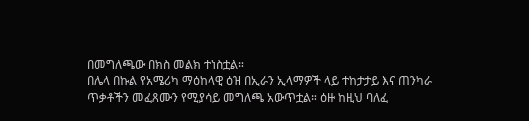በመግለጫው በክስ መልክ ተነስቷል።
በሌላ በኩል የአሜሪካ ማዕከላዊ ዕዝ በኢራን ኢላማዎች ላይ ተከታታይ እና ጠንካራ ጥቃቶችን መፈጸሙን የሚያሳይ መግለጫ አውጥቷል። ዕዙ ከዚህ ባለፈ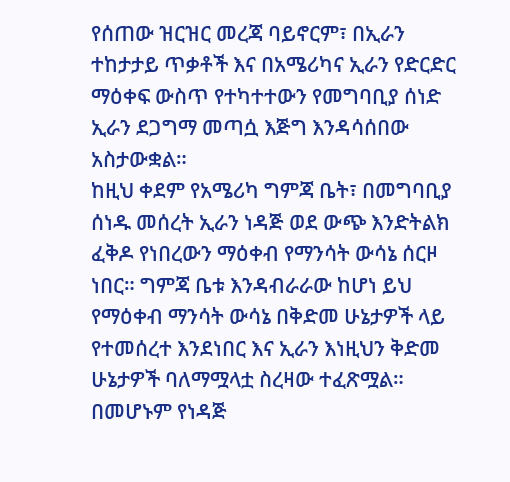የሰጠው ዝርዝር መረጃ ባይኖርም፣ በኢራን ተከታታይ ጥቃቶች እና በአሜሪካና ኢራን የድርድር ማዕቀፍ ውስጥ የተካተተውን የመግባቢያ ሰነድ ኢራን ደጋግማ መጣሷ እጅግ እንዳሳሰበው አስታውቋል።
ከዚህ ቀደም የአሜሪካ ግምጃ ቤት፣ በመግባቢያ ሰነዱ መሰረት ኢራን ነዳጅ ወደ ውጭ እንድትልክ ፈቅዶ የነበረውን ማዕቀብ የማንሳት ውሳኔ ሰርዞ ነበር። ግምጃ ቤቱ እንዳብራራው ከሆነ ይህ የማዕቀብ ማንሳት ውሳኔ በቅድመ ሁኔታዎች ላይ የተመሰረተ እንደነበር እና ኢራን እነዚህን ቅድመ ሁኔታዎች ባለማሟላቷ ስረዛው ተፈጽሟል። በመሆኑም የነዳጅ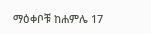ማዕቀቦቹ ከሐምሌ 17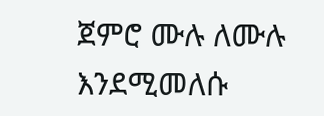ጀምሮ ሙሉ ለሙሉ እንደሚመለሱ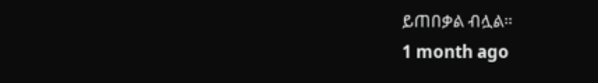ይጠበቃል ብሏል።
1 month ago